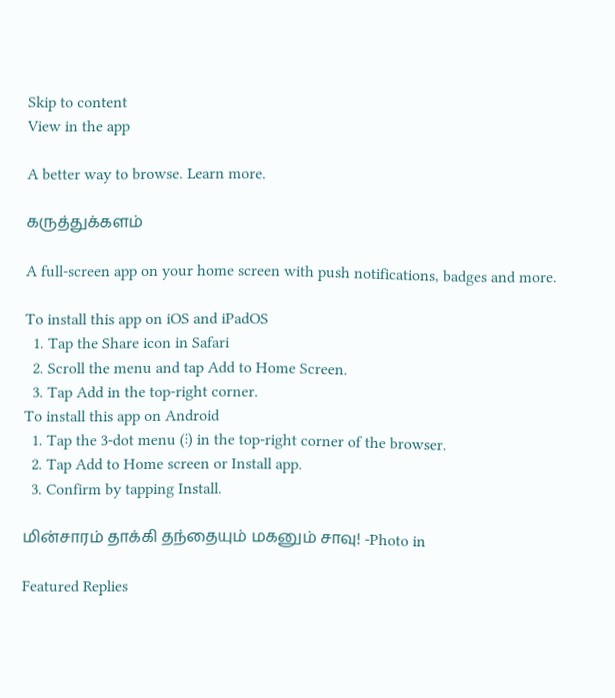Skip to content
View in the app

A better way to browse. Learn more.

கருத்துக்களம்

A full-screen app on your home screen with push notifications, badges and more.

To install this app on iOS and iPadOS
  1. Tap the Share icon in Safari
  2. Scroll the menu and tap Add to Home Screen.
  3. Tap Add in the top-right corner.
To install this app on Android
  1. Tap the 3-dot menu (⋮) in the top-right corner of the browser.
  2. Tap Add to Home screen or Install app.
  3. Confirm by tapping Install.

மின்சாரம் தாக்கி தந்தையும் மகனும் சாவு! -Photo in

Featured Replies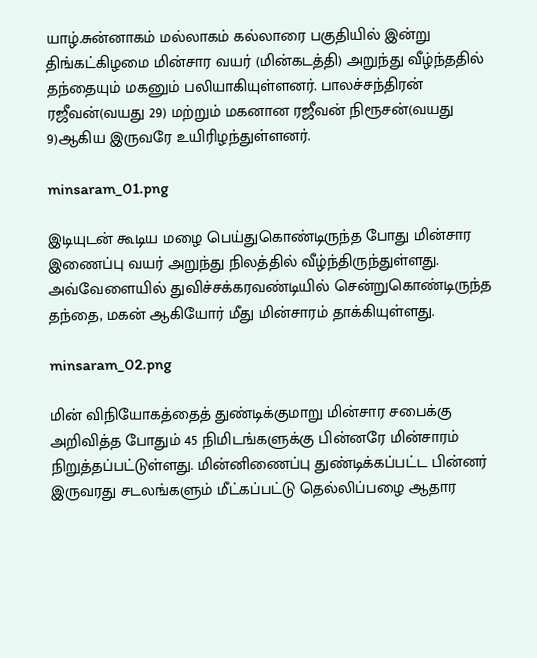யாழ்.சுன்னாகம் மல்லாகம் கல்லாரை பகுதியில் இன்று திங்கட்கிழமை மின்சார வயர் (மின்கடத்தி) அறுந்து வீழ்ந்ததில் தந்தையும் மகனும் பலியாகியுள்ளனர். பாலச்சந்திரன் ரஜீவன்(வயது 29) மற்றும் மகனான ரஜீவன் நிரூசன்(வயது 9)ஆகிய இருவரே உயிரிழந்துள்ளனர்.

minsaram_01.png

இடியுடன் கூடிய மழை பெய்துகொண்டிருந்த போது மின்சார இணைப்பு வயர் அறுந்து நிலத்தில் வீழ்ந்திருந்துள்ளது. அவ்வேளையில் துவிச்சக்கரவண்டியில் சென்றுகொண்டிருந்த தந்தை, மகன் ஆகியோர் மீது மின்சாரம் தாக்கியுள்ளது.

minsaram_02.png

மின் விநியோகத்தைத் துண்டிக்குமாறு மின்சார சபைக்கு அறிவித்த போதும் 45 நிமிடங்களுக்கு பின்னரே மின்சாரம் நிறுத்தப்பட்டுள்ளது. மின்னிணைப்பு துண்டிக்கப்பட்ட பின்னர் இருவரது சடலங்களும் மீட்கப்பட்டு தெல்லிப்பழை ஆதார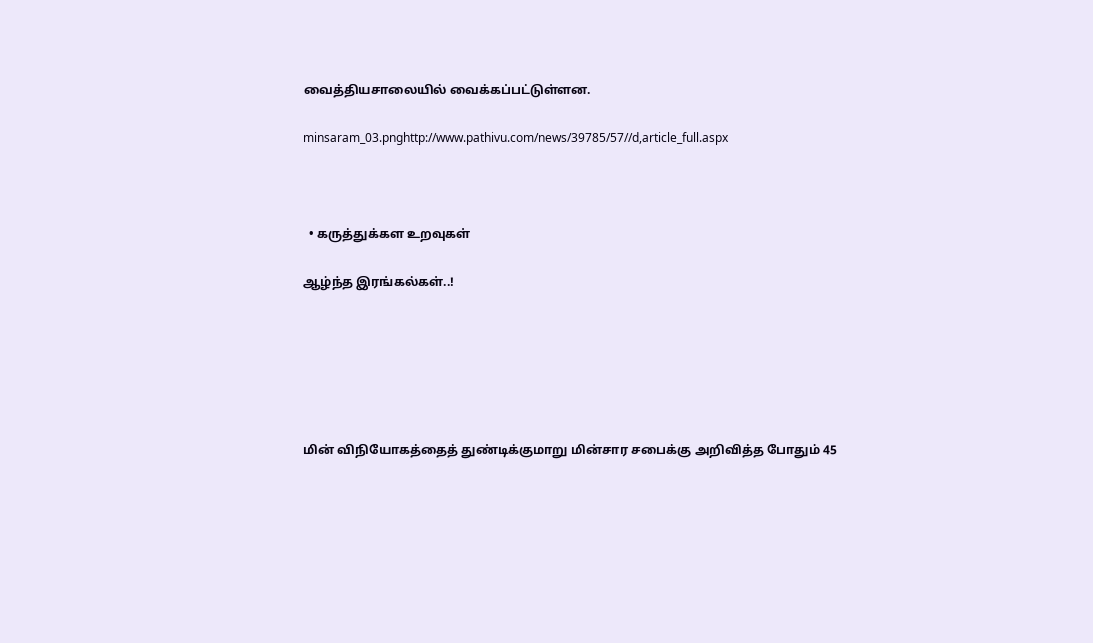வைத்தியசாலையில் வைக்கப்பட்டுள்ளன.

minsaram_03.pnghttp://www.pathivu.com/news/39785/57//d,article_full.aspx



  • கருத்துக்கள உறவுகள்

ஆழ்ந்த இரங்கல்கள்..!






மின் விநியோகத்தைத் துண்டிக்குமாறு மின்சார சபைக்கு அறிவித்த போதும் 45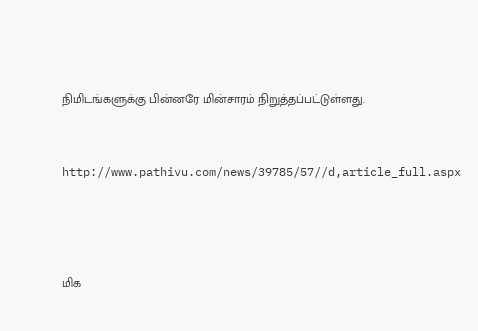நிமிடங்களுக்கு பின்னரே மின்சாரம் நிறுத்தப்பட்டுள்ளது.



http://www.pathivu.com/news/39785/57//d,article_full.aspx





மிக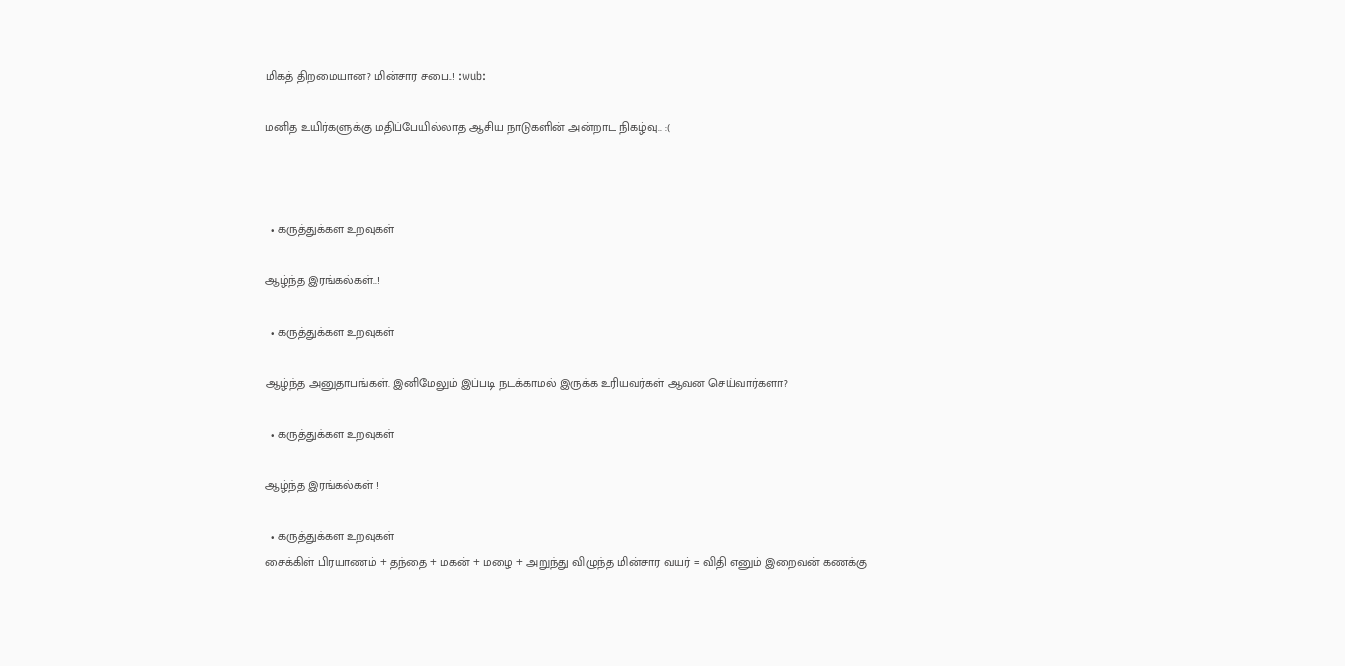மிகத் திறமையான? மின்சார சபை..! :wub:

மனித உயிர்களுக்கு மதிப்பேயில்லாத ஆசிய நாடுகளின் அன்றாட நிகழ்வு.. :(



  • கருத்துக்கள உறவுகள்

ஆழ்ந்த இரங்கல்கள்..!

  • கருத்துக்கள உறவுகள்

ஆழ்ந்த அனுதாபங்கள். இனிமேலும் இப்படி நடக்காமல் இருக்க உரியவர்கள் ஆவன செய்வார்களா?

  • கருத்துக்கள உறவுகள்

ஆழ்ந்த இரங்கல்கள் !

  • கருத்துக்கள உறவுகள்
சைக்கிள் பிரயாணம் + தந்தை + மகன் + மழை + அறுந்து விழுந்த மின்சார வயர் = விதி எனும் இறைவன் கணக்கு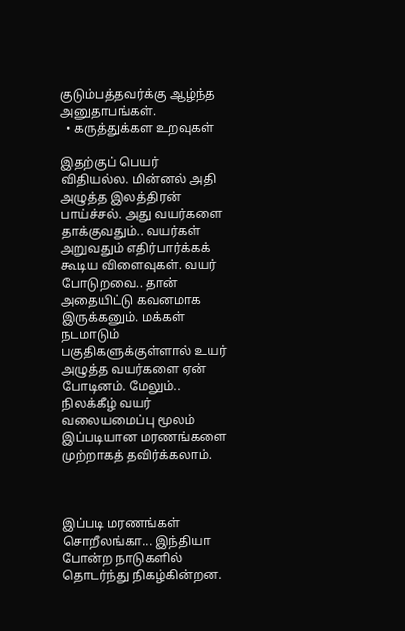குடும்பத்தவர்க்கு ஆழ்ந்த அனுதாபங்கள்.
  • கருத்துக்கள உறவுகள்

இதற்குப் பெயர் விதியல்ல. மின்னல் அதி அழுத்த இலத்திரன் பாய்ச்சல். அது வயர்களை தாக்குவதும்.. வயர்கள் அறுவதும் எதிர்பார்க்கக் கூடிய விளைவுகள். வயர் போடுறவை.. தான் அதையிட்டு கவனமாக இருக்கனும். மக்கள் நடமாடும் பகுதிகளுக்குள்ளால் உயர் அழுத்த வயர்களை ஏன் போடினம். மேலும்.. நிலக்கீழ் வயர் வலையமைப்பு மூலம் இப்படியான மரணங்களை முற்றாகத் தவிர்க்கலாம்.



இப்படி மரணங்கள் சொறீலங்கா... இந்தியா போன்ற நாடுகளில் தொடர்ந்து நிகழ்கின்றன.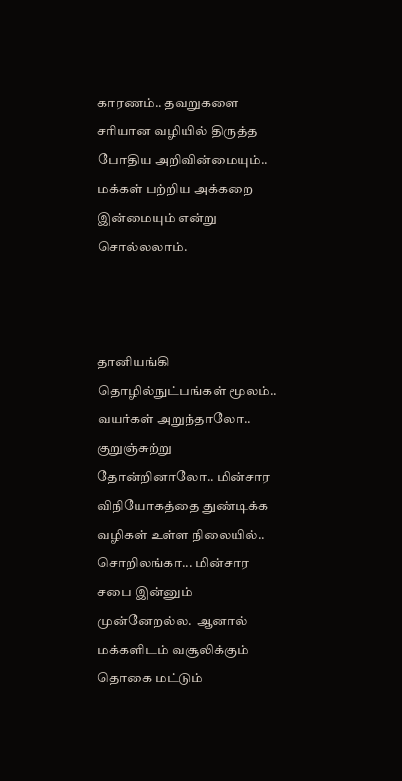காரணம்.. தவறுகளை சரியான வழியில் திருத்த போதிய அறிவின்மையும்.. மக்கள் பற்றிய அக்கறை இன்மையும் என்று சொல்லலாம்.



தானியங்கி தொழில்நுட்பங்கள் மூலம்.. வயர்கள் அறுந்தாலோ.. குறுஞ்சுற்று தோன்றினாலோ.. மின்சார விநியோகத்தை துண்டிக்க வழிகள் உள்ள நிலையில்.. சொறிலங்கா... மின்சார சபை இன்னும் முன்னேறல்ல.  ஆனால் மக்களிடம் வசூலிக்கும் தொகை மட்டும்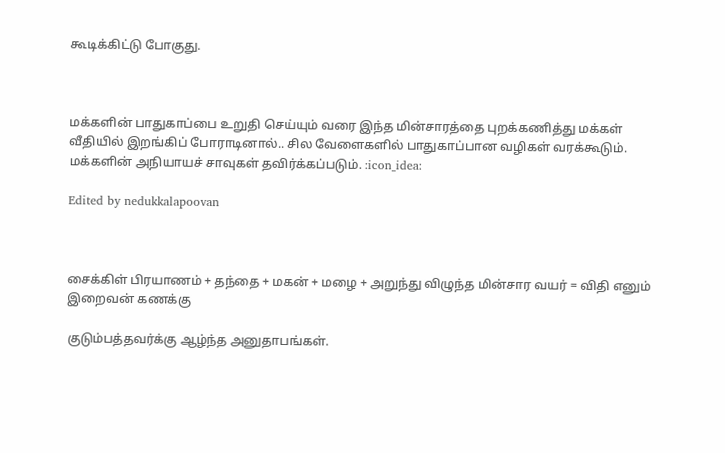கூடிக்கிட்டு போகுது.



மக்களின் பாதுகாப்பை உறுதி செய்யும் வரை இந்த மின்சாரத்தை புறக்கணித்து மக்கள் வீதியில் இறங்கிப் போராடினால்.. சில வேளைகளில் பாதுகாப்பான வழிகள் வரக்கூடும். மக்களின் அநியாயச் சாவுகள் தவிர்க்கப்படும். :icon_idea:

Edited by nedukkalapoovan



சைக்கிள் பிரயாணம் + தந்தை + மகன் + மழை + அறுந்து விழுந்த மின்சார வயர் = விதி எனும் இறைவன் கணக்கு

குடும்பத்தவர்க்கு ஆழ்ந்த அனுதாபங்கள்.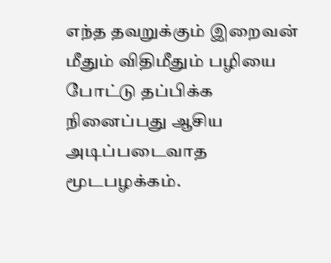எந்த தவறுக்கும் இறைவன் மீதும் விதிமீதும் பழியை போட்டு தப்பிக்க நினைப்பது ஆசிய அடிப்படைவாத  மூடபழக்கம்.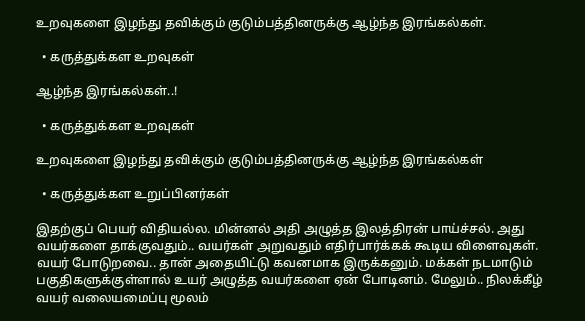உறவுகளை இழந்து தவிக்கும் குடும்பத்தினருக்கு ஆழ்ந்த இரங்கல்கள்.

  • கருத்துக்கள உறவுகள்

ஆழ்ந்த இரங்கல்கள்..!

  • கருத்துக்கள உறவுகள்

உறவுகளை இழந்து தவிக்கும் குடும்பத்தினருக்கு ஆழ்ந்த இரங்கல்கள்

  • கருத்துக்கள உறுப்பினர்கள்

இதற்குப் பெயர் விதியல்ல. மின்னல் அதி அழுத்த இலத்திரன் பாய்ச்சல். அது வயர்களை தாக்குவதும்.. வயர்கள் அறுவதும் எதிர்பார்க்கக் கூடிய விளைவுகள். வயர் போடுறவை.. தான் அதையிட்டு கவனமாக இருக்கனும். மக்கள் நடமாடும் பகுதிகளுக்குள்ளால் உயர் அழுத்த வயர்களை ஏன் போடினம். மேலும்.. நிலக்கீழ் வயர் வலையமைப்பு மூலம்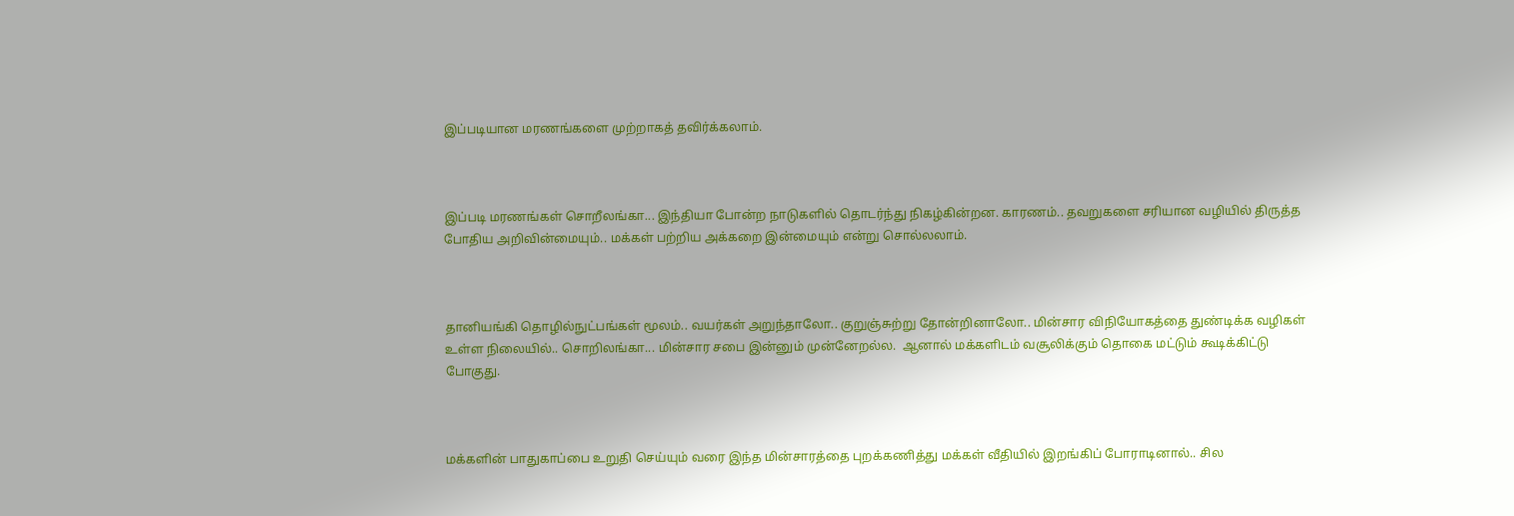இப்படியான மரணங்களை முற்றாகத் தவிர்க்கலாம்.



இப்படி மரணங்கள் சொறீலங்கா... இந்தியா போன்ற நாடுகளில் தொடர்ந்து நிகழ்கின்றன. காரணம்.. தவறுகளை சரியான வழியில் திருத்த போதிய அறிவின்மையும்.. மக்கள் பற்றிய அக்கறை இன்மையும் என்று சொல்லலாம்.



தானியங்கி தொழில்நுட்பங்கள் மூலம்.. வயர்கள் அறுந்தாலோ.. குறுஞ்சுற்று தோன்றினாலோ.. மின்சார விநியோகத்தை துண்டிக்க வழிகள் உள்ள நிலையில்.. சொறிலங்கா... மின்சார சபை இன்னும் முன்னேறல்ல.  ஆனால் மக்களிடம் வசூலிக்கும் தொகை மட்டும் கூடிக்கிட்டு போகுது.



மக்களின் பாதுகாப்பை உறுதி செய்யும் வரை இந்த மின்சாரத்தை புறக்கணித்து மக்கள் வீதியில் இறங்கிப் போராடினால்.. சில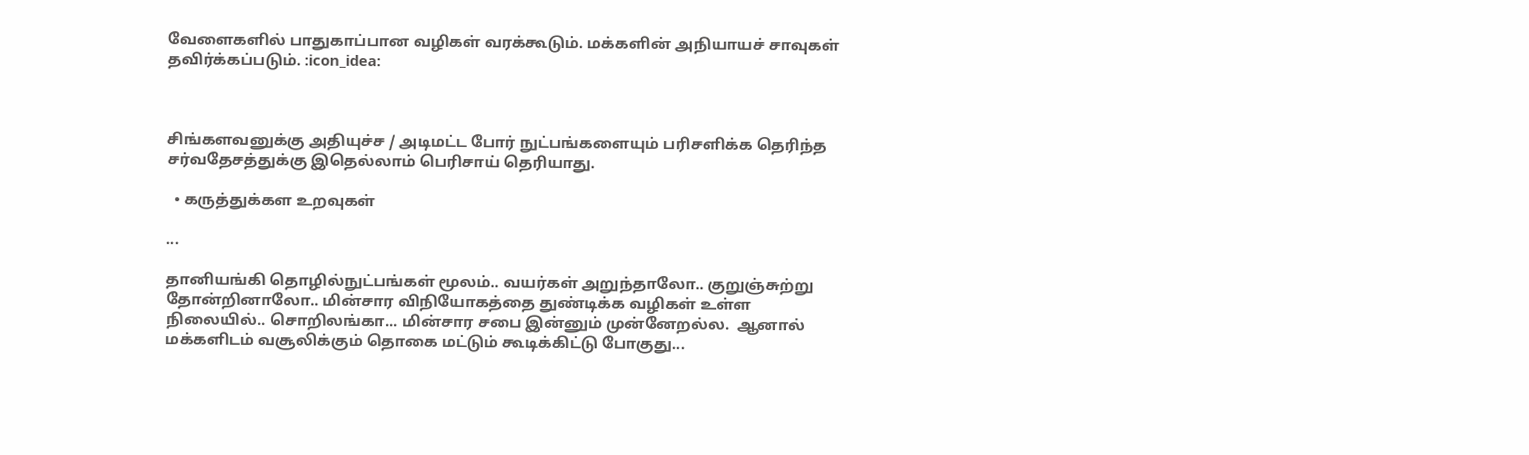வேளைகளில் பாதுகாப்பான வழிகள் வரக்கூடும். மக்களின் அநியாயச் சாவுகள் தவிர்க்கப்படும். :icon_idea:



சிங்களவனுக்கு அதியுச்ச / அடிமட்ட போர் நுட்பங்களையும் பரிசளிக்க தெரிந்த சர்வதேசத்துக்கு இதெல்லாம் பெரிசாய் தெரியாது.

  • கருத்துக்கள உறவுகள்

...

தானியங்கி தொழில்நுட்பங்கள் மூலம்.. வயர்கள் அறுந்தாலோ.. குறுஞ்சுற்று தோன்றினாலோ.. மின்சார விநியோகத்தை துண்டிக்க வழிகள் உள்ள நிலையில்.. சொறிலங்கா... மின்சார சபை இன்னும் முன்னேறல்ல.  ஆனால் மக்களிடம் வசூலிக்கும் தொகை மட்டும் கூடிக்கிட்டு போகுது...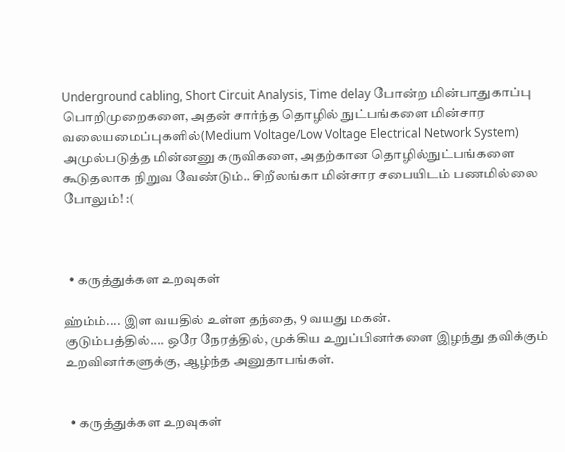Underground cabling, Short Circuit Analysis, Time delay போன்ற மின்பாதுகாப்பு பொறிமுறைகளை, அதன் சார்ந்த தொழில் நுட்பங்களை மின்சார வலையமைப்புகளில்(Medium Voltage/Low Voltage Electrical Network System) அமுல்படுத்த மின்னனு கருவிகளை, அதற்கான தொழில்நுட்பங்களை கூடுதலாக நிறுவ வேண்டும்.. சிறீலங்கா மின்சார சபையிடம் பணமில்லை போலும்! :(



  • கருத்துக்கள உறவுகள்

ஹ்ம்ம்.... இள வயதில் உள்ள தந்தை, 9 வயது மகன்.
குடும்பத்தில்.... ஒரே நேரத்தில், முக்கிய உறுப்பினர்களை இழந்து தவிக்கும் உறவினர்களுக்கு, ஆழ்ந்த அனுதாபங்கள்.


  • கருத்துக்கள உறவுகள்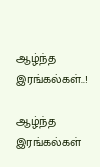ஆழ்ந்த இரங்கல்கள்..!

ஆழ்ந்த இரங்கல்கள்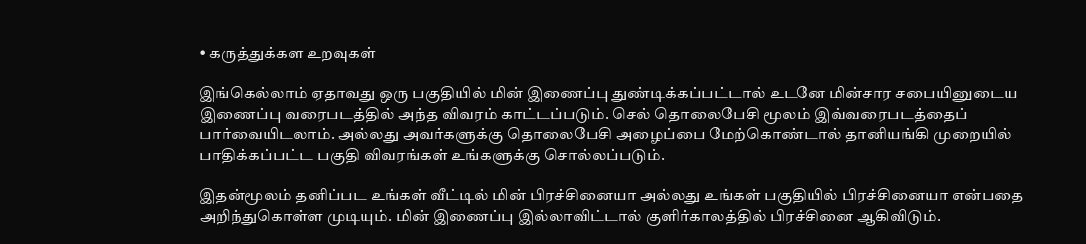• கருத்துக்கள உறவுகள்

இங்கெல்லாம் ஏதாவது ஒரு பகுதியில் மின் இணைப்பு துண்டிக்கப்பட்டால் உடனே மின்சார சபையினுடைய இணைப்பு வரைபடத்தில் அந்த விவரம் காட்டப்படும். செல் தொலைபேசி மூலம் இவ்வரைபடத்தைப் பார்வையிடலாம். அல்லது அவர்களுக்கு தொலைபேசி அழைப்பை மேற்கொண்டால் தானியங்கி முறையில் பாதிக்கப்பட்ட பகுதி விவரங்கள் உங்களுக்கு சொல்லப்படும்.

இதன்மூலம் தனிப்பட உங்கள் வீட்டில் மின் பிரச்சினையா அல்லது உங்கள் பகுதியில் பிரச்சினையா என்பதை அறிந்துகொள்ள முடியும். மின் இணைப்பு இல்லாவிட்டால் குளிர்காலத்தில் பிரச்சினை ஆகிவிடும்.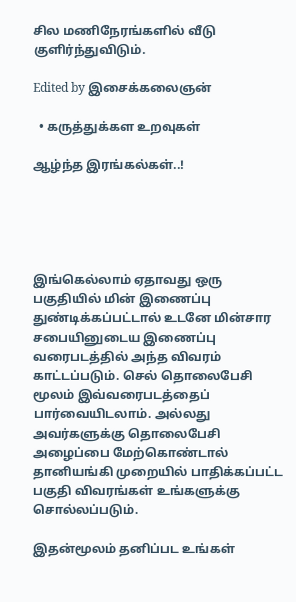சில மணிநேரங்களில் வீடு குளிர்ந்துவிடும்.

Edited by இசைக்கலைஞன்

  • கருத்துக்கள உறவுகள்

ஆழ்ந்த இரங்கல்கள்..!





இங்கெல்லாம் ஏதாவது ஒரு பகுதியில் மின் இணைப்பு துண்டிக்கப்பட்டால் உடனே மின்சார சபையினுடைய இணைப்பு வரைபடத்தில் அந்த விவரம் காட்டப்படும். செல் தொலைபேசி மூலம் இவ்வரைபடத்தைப் பார்வையிடலாம். அல்லது அவர்களுக்கு தொலைபேசி அழைப்பை மேற்கொண்டால் தானியங்கி முறையில் பாதிக்கப்பட்ட பகுதி விவரங்கள் உங்களுக்கு சொல்லப்படும்.

இதன்மூலம் தனிப்பட உங்கள்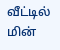வீட்டில் மின்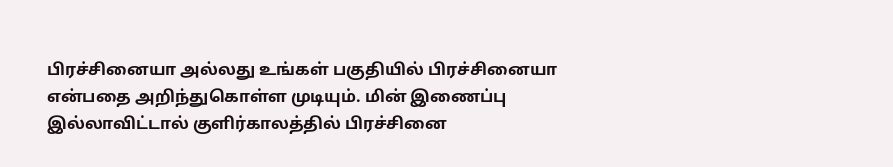பிரச்சினையா அல்லது உங்கள் பகுதியில் பிரச்சினையா என்பதை அறிந்துகொள்ள முடியும். மின் இணைப்பு இல்லாவிட்டால் குளிர்காலத்தில் பிரச்சினை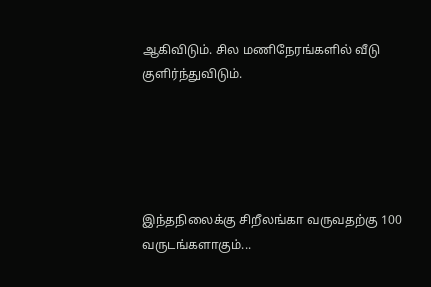ஆகிவிடும். சில மணிநேரங்களில் வீடு குளிர்ந்துவிடும்.





இந்தநிலைக்கு சிறீலங்கா வருவதற்கு 100 வருடங்களாகும்...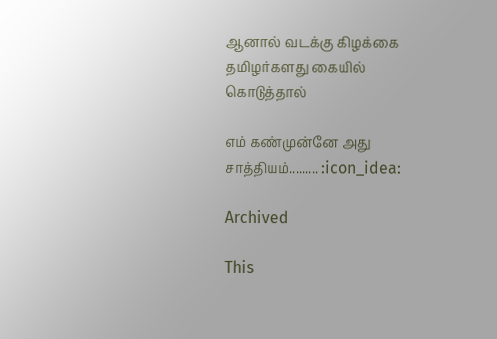ஆனால் வடக்கு கிழக்கை   தமிழர்களது கையில் கொடுத்தால்

எம் கண்முன்னே அது சாத்தியம்......... :icon_idea:

Archived

This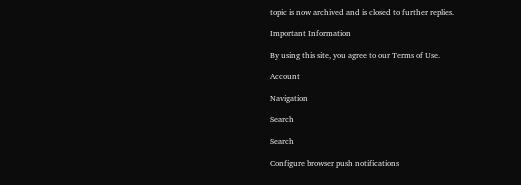topic is now archived and is closed to further replies.

Important Information

By using this site, you agree to our Terms of Use.

Account

Navigation

Search

Search

Configure browser push notifications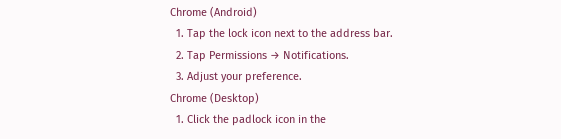Chrome (Android)
  1. Tap the lock icon next to the address bar.
  2. Tap Permissions → Notifications.
  3. Adjust your preference.
Chrome (Desktop)
  1. Click the padlock icon in the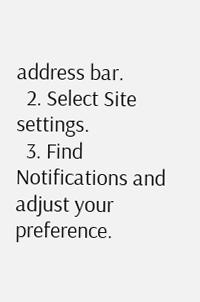address bar.
  2. Select Site settings.
  3. Find Notifications and adjust your preference.